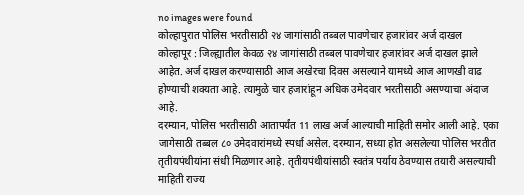no images were found
कोल्हापुरात पोलिस भरतीसाठी २४ जागांसाठी तब्बल पावणेचार हजारांवर अर्ज दाखल
कोल्हापूर : जिल्ह्यातील केवळ २४ जागांसाठी तब्बल पावणेचार हजारांवर अर्ज दाखल झाले आहेत. अर्ज दाखल करण्यासाठी आज अखेरचा दिवस असल्याने यामध्ये आज आणखी वाढ होण्याची शक्यता आहे. त्यामुळे चार हजारांहून अधिक उमेदवार भरतीसाठी असण्याचा अंदाज आहे.
दरम्यान, पोलिस भरतीसाठी आतापर्यंत 11 लाख अर्ज आल्याची माहिती समोर आली आहे. एका जागेसाठी तब्बल ८० उमेदवारांमध्ये स्पर्धा असेल. दरम्यान, सध्या होत असलेल्या पोलिस भरतीत तृतीयपंथीयांना संधी मिळणार आहे. तृतीयपंथीयांसाठी स्वतंत्र पर्याय ठेवण्यास तयारी असल्याची माहिती राज्य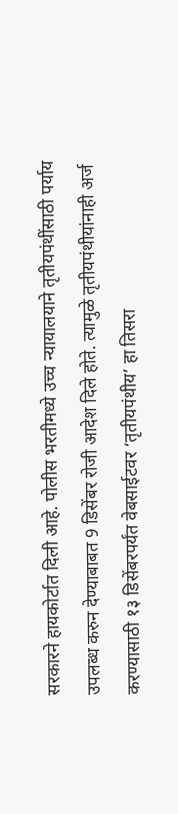सरकारने हायकोर्टात दिली आहे. पोलीस भरतीमध्ये उच्च न्यायालयाने तृतीयपंथींसाठी पर्याय उपलब्ध करुन देण्याबाबत 9 डिसेंबर रोजी आदेश दिले होते. त्यामुळे तृतीयपंथीयांनाही अर्ज करण्यासाठी १३ डिसेंबरपर्यंत वेबसाईटवर ‘तृतीयपंथीय’ हा तिसरा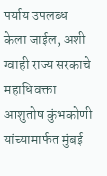पर्याय उपलब्ध केला जाईल, अशी ग्वाही राज्य सरकाचे महाधिवक्ता आशुतोष कुंभकोणी यांच्यामार्फत मुंबई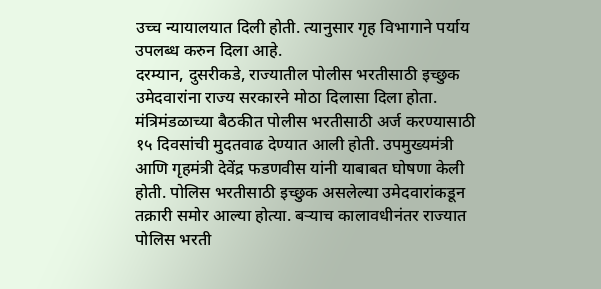उच्च न्यायालयात दिली होती. त्यानुसार गृह विभागाने पर्याय उपलब्ध करुन दिला आहे.
दरम्यान, दुसरीकडे, राज्यातील पोलीस भरतीसाठी इच्छुक उमेदवारांना राज्य सरकारने मोठा दिलासा दिला होता. मंत्रिमंडळाच्या बैठकीत पोलीस भरतीसाठी अर्ज करण्यासाठी १५ दिवसांची मुदतवाढ देण्यात आली होती. उपमुख्यमंत्री आणि गृहमंत्री देवेंद्र फडणवीस यांनी याबाबत घोषणा केली होती. पोलिस भरतीसाठी इच्छुक असलेल्या उमेदवारांकडून तक्रारी समोर आल्या होत्या. बऱ्याच कालावधीनंतर राज्यात पोलिस भरती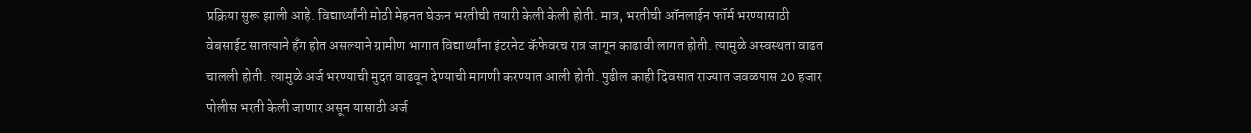प्रक्रिया सुरू झाली आहे. विद्यार्थ्यांनी मोठी मेहनत घेऊन भरतीची तयारी केली केली होती. मात्र, भरतीची ऑनलाईन फॉर्म भरण्यासाठी वेबसाईट सातत्याने हँग होत असल्याने ग्रामीण भागात विद्यार्थ्यांना इंटरनेट कॅफेवरच रात्र जागून काढावी लागत होती. त्यामुळे अस्वस्थता वाढत चालली होती. त्यामुळे अर्ज भरण्याची मुदत वाढवून देण्याची मागणी करण्यात आली होती. पुढील काही दिवसात राज्यात जवळपास 20 हजार पोलीस भरती केली जाणार असून यासाठी अर्ज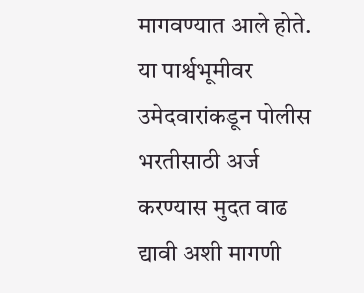मागवण्यात आले होते. या पार्श्वभूमीवर उमेदवारांकडून पोलीस भरतीसाठी अर्ज करण्यास मुदत वाढ द्यावी अशी मागणी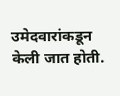उमेदवारांकडून केली जात होती.